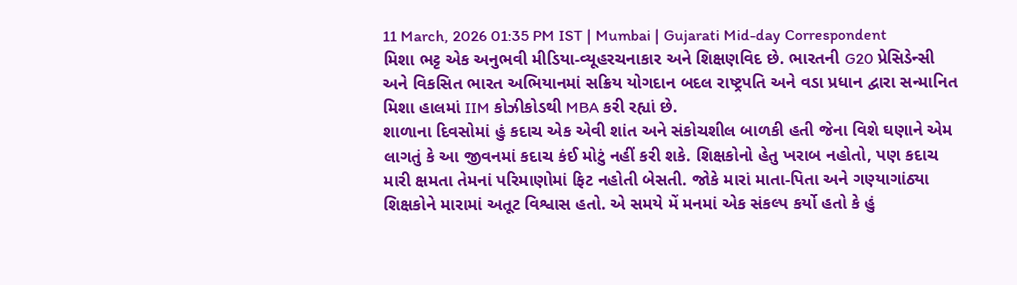11 March, 2026 01:35 PM IST | Mumbai | Gujarati Mid-day Correspondent
મિશા ભટ્ટ એક અનુભવી મીડિયા-વ્યૂહરચનાકાર અને શિક્ષણવિદ છે. ભારતની G20 પ્રેસિડેન્સી અને વિકસિત ભારત અભિયાનમાં સક્રિય યોગદાન બદલ રાષ્ટ્રપતિ અને વડા પ્રધાન દ્વારા સન્માનિત મિશા હાલમાં IIM કોઝીકોડથી MBA કરી રહ્યાં છે.
શાળાના દિવસોમાં હું કદાચ એક એવી શાંત અને સંકોચશીલ બાળકી હતી જેના વિશે ઘણાને એમ લાગતું કે આ જીવનમાં કદાચ કંઈ મોટું નહીં કરી શકે. શિક્ષકોનો હેતુ ખરાબ નહોતો, પણ કદાચ મારી ક્ષમતા તેમનાં પરિમાણોમાં ફિટ નહોતી બેસતી. જોકે મારાં માતા-પિતા અને ગણ્યાગાંઠ્યા શિક્ષકોને મારામાં અતૂટ વિશ્વાસ હતો. એ સમયે મેં મનમાં એક સંકલ્પ કર્યો હતો કે હું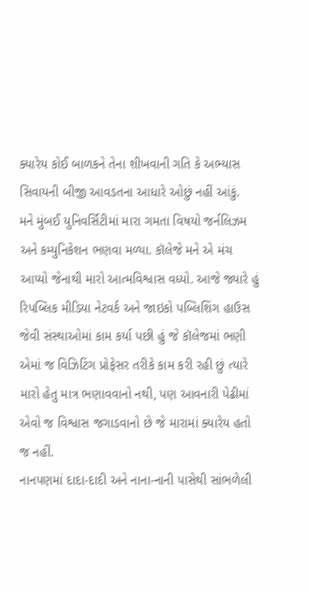ક્યારેય કોઈ બાળકને તેના શીખવાની ગતિ કે અભ્યાસ સિવાયની બીજી આવડતના આધારે ઓછું નહીં આંકું.
મને મુંબઈ યુનિવર્સિટીમાં મારા ગમતા વિષયો જર્નલિઝમ અને કમ્યુનિકેશન ભણવા મળ્યા. કૉલેજે મને એ મંચ આપ્યો જેનાથી મારો આત્મવિશ્વાસ વધ્યો. આજે જ્યારે હું રિપબ્લિક મીડિયા નેટવર્ક અને જાઇકો પબ્લિશિંગ હાઉસ જેવી સંસ્થાઓમાં કામ કર્યા પછી હું જે કૉલેજમાં ભણી એમાં જ વિઝિટિંગ પ્રોફેસર તરીકે કામ કરી રહી છું ત્યારે મારો હેતુ માત્ર ભણાવવાનો નથી, પણ આવનારી પેઢીમાં એવો જ વિશ્વાસ જગાડવાનો છે જે મારામાં ક્યારેય હતો જ નહીં.
નાનપણમાં દાદા-દાદી અને નાના-નાની પાસેથી સાંભળેલી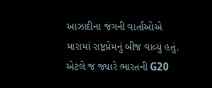આઝાદીના જંગની વાર્તાઓએ મારામાં રાષ્ટ્રપ્રેમનું બીજ વાવ્યું હતું. એટલે જ જ્યારે ભારતની G20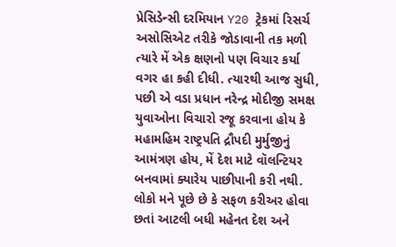પ્રેસિડેન્સી દરમિયાન Y20 ટ્રેકમાં રિસર્ચ અસોસિએટ તરીકે જોડાવાની તક મળી ત્યારે મેં એક ક્ષણનો પણ વિચાર કર્યા વગર હા કહી દીધી. ત્યારથી આજ સુધી, પછી એ વડા પ્રધાન નરેન્દ્ર મોદીજી સમક્ષ યુવાઓના વિચારો રજૂ કરવાના હોય કે મહામહિમ રાષ્ટ્રપતિ દ્રૌપદી મુર્મુજીનું આમંત્રણ હોય, મેં દેશ માટે વૉલન્ટિયર બનવામાં ક્યારેય પાછીપાની કરી નથી.
લોકો મને પૂછે છે કે સફળ કરીઅર હોવા છતાં આટલી બધી મહેનત દેશ અને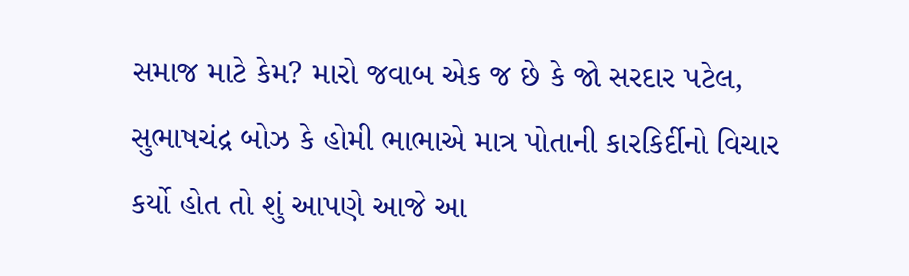સમાજ માટે કેમ? મારો જવાબ એક જ છે કે જો સરદાર પટેલ, સુભાષચંદ્ર બોઝ કે હોમી ભાભાએ માત્ર પોતાની કારકિર્દીનો વિચાર કર્યો હોત તો શું આપણે આજે આ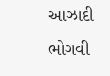આઝાદી ભોગવી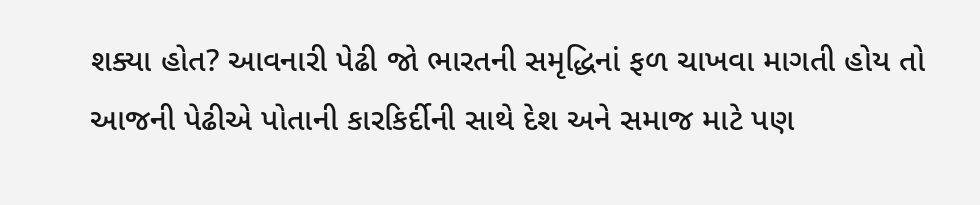શક્યા હોત? આવનારી પેઢી જો ભારતની સમૃદ્ધિનાં ફળ ચાખવા માગતી હોય તો આજની પેઢીએ પોતાની કારકિર્દીની સાથે દેશ અને સમાજ માટે પણ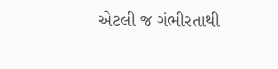એટલી જ ગંભીરતાથી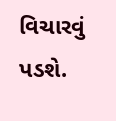વિચારવું પડશે.